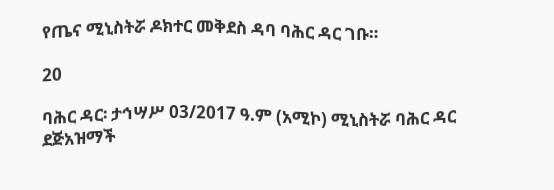የጤና ሚኒስትሯ ዶክተር መቅደስ ዳባ ባሕር ዳር ገቡ።

20

ባሕር ዳር፡ ታኅሣሥ 03/2017 ዓ.ም (አሚኮ) ሚኒስትሯ ባሕር ዳር ደጅአዝማች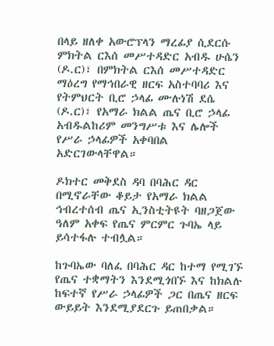በላይ ዘለቀ አውሮፕላን ማረፊያ ሲደርሱ ምክትል ርእሰ መሥተዳድር አብዱ ሁሴን (ዶ.ር)፣ በምክትል ርእሰ መሥተዳድር ማዕረግ የማኅበራዊ ዘርፍ አስተባባሪ እና የትምህርት ቢሮ ኃላፊ ሙሉነሽ ደሴ (ዶ.ር)፣ የአማራ ክልል ጤና ቢሮ ኃላፊ አብዱልከሪም መንግሥቱ እና ሌሎች የሥራ ኃላፊዎች አቀባበል አድርገውላቸዋል።

ዶክተር መቅደስ ዳባ በባሕር ዳር በሚኖራቸው ቆይታ የአማራ ክልል ኅብረተሰብ ጤና ኢንስቲትዩት ባዘጋጀው ዓለም አቀፍ የጤና ምርምር ጉባኤ ላይ ይሳተፋሉ ተብሏል።

ከጉባኤው ባለፈ በባሕር ዳር ከተማ የሚገኙ የጤና ተቋማትን እንደሚጎበኙ እና ከክልሉ ከፍተኛ የሥራ ኃላፊዎች ጋር በጤና ዘርፍ ውይይት እንደሚያደርጉ ይጠበቃል።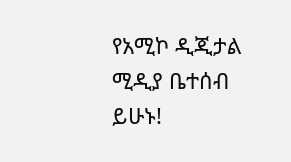የአሚኮ ዲጂታል ሚዲያ ቤተሰብ ይሁኑ!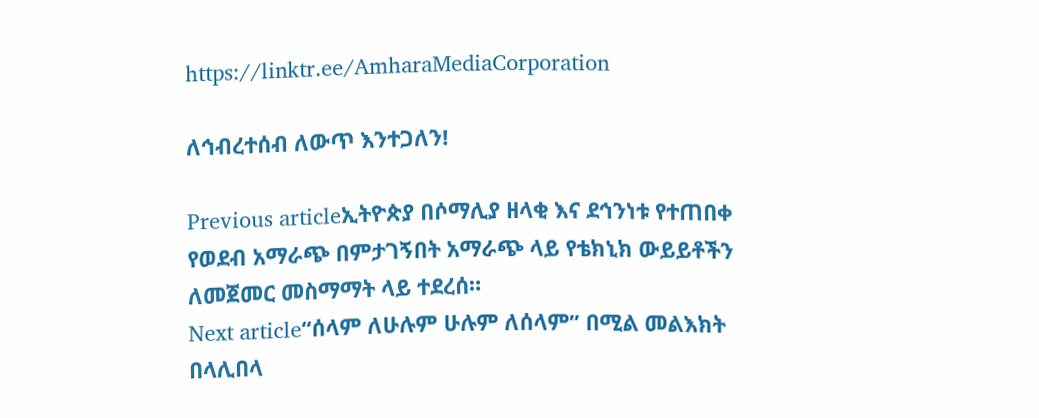https://linktr.ee/AmharaMediaCorporation

ለኅብረተሰብ ለውጥ እንተጋለን!

Previous articleኢትዮጵያ በሶማሊያ ዘላቂ እና ደኅንነቱ የተጠበቀ የወደብ አማራጭ በምታገኝበት አማራጭ ላይ የቴክኒክ ውይይቶችን ለመጀመር መስማማት ላይ ተደረሰ።
Next article“ሰላም ለሁሉም ሁሉም ለሰላም” በሚል መልእክት በላሊበላ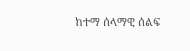ከተማ ሰላማዊ ሰልፍ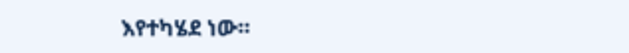እየተካሄደ ነው።